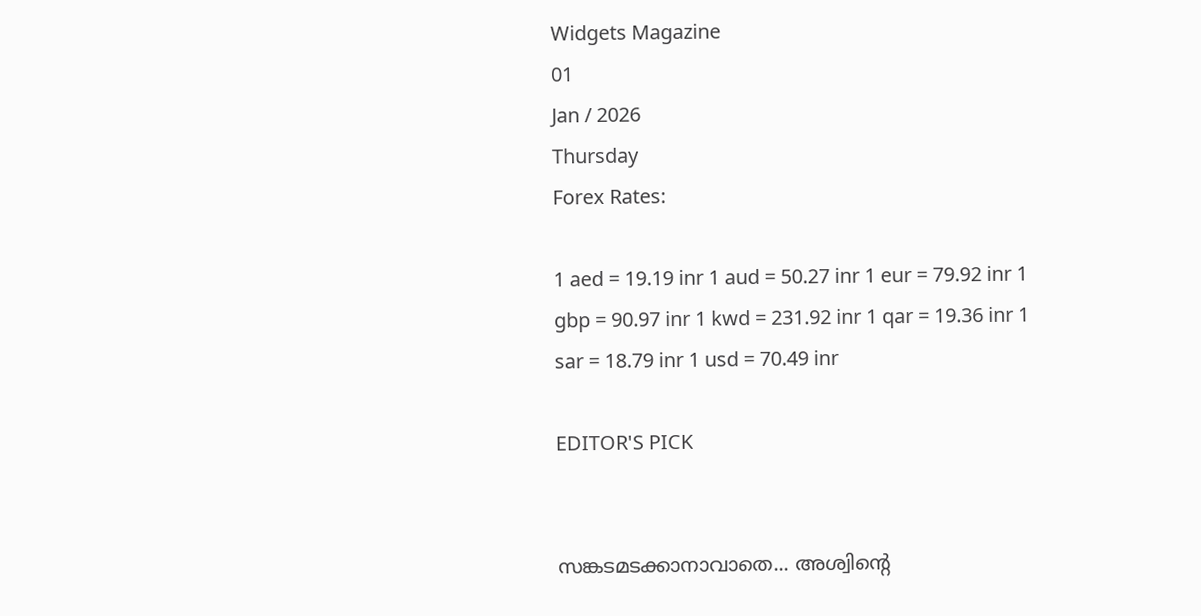Widgets Magazine
01
Jan / 2026
Thursday
Forex Rates:

1 aed = 19.19 inr 1 aud = 50.27 inr 1 eur = 79.92 inr 1 gbp = 90.97 inr 1 kwd = 231.92 inr 1 qar = 19.36 inr 1 sar = 18.79 inr 1 usd = 70.49 inr

EDITOR'S PICK


സങ്കടമടക്കാനാവാതെ... അശ്വിന്റെ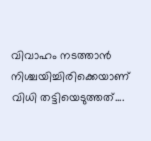വിവാഹം നടത്താൻ നിശ്ചയിച്ചിരിക്കെയാണ് വിധി തട്ടിയെടുത്തത്....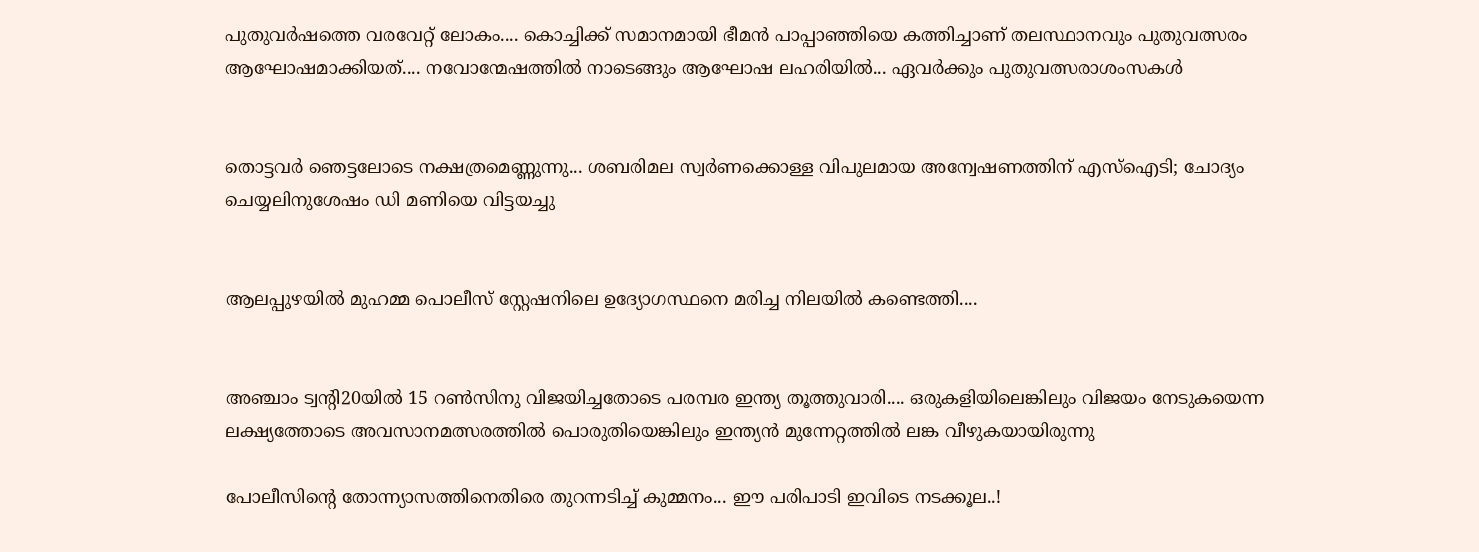പുതുവർഷത്തെ വരവേറ്റ് ലോകം.... കൊച്ചിക്ക് സമാനമായി ഭീമൻ പാപ്പാഞ്ഞിയെ കത്തിച്ചാണ് തലസ്ഥാനവും പുതുവത്സരം ആഘോഷമാക്കിയത്.... നവോന്മേഷത്തിൽ നാടെങ്ങും ആഘോഷ ലഹരിയിൽ... ഏവർക്കും പുതുവത്സരാശംസകൾ


തൊട്ടവര്‍ ഞെട്ടലോടെ നക്ഷത്രമെണ്ണുന്നു... ശബരിമല സ്വര്‍ണക്കൊള്ള വിപുലമായ അന്വേഷണത്തിന് എസ്ഐടി; ചോദ്യം ചെയ്യലിനുശേഷം ഡി മണിയെ വിട്ടയച്ചു


ആലപ്പുഴയിൽ മുഹമ്മ പൊലീസ് സ്റ്റേഷനിലെ ഉദ്യോഗസ്ഥനെ മരിച്ച നിലയിൽ കണ്ടെത്തി....


അഞ്ചാം ട്വന്റി20യില്‍ 15 റണ്‍സിനു വിജയിച്ചതോടെ പരമ്പര ഇന്ത്യ തൂത്തുവാരി.... ഒരുകളിയിലെങ്കിലും വിജയം നേടുകയെന്ന ലക്ഷ്യത്തോടെ അവസാനമത്സരത്തില്‍ പൊരുതിയെങ്കിലും ഇന്ത്യന്‍ മുന്നേറ്റത്തില്‍ ലങ്ക വീഴുകയായിരുന്നു

പോലീസിന്റെ തോന്ന്യാസത്തിനെതിരെ തുറന്നടിച്ച് കുമ്മനം... ഈ പരിപാടി ഇവിടെ നടക്കൂല..!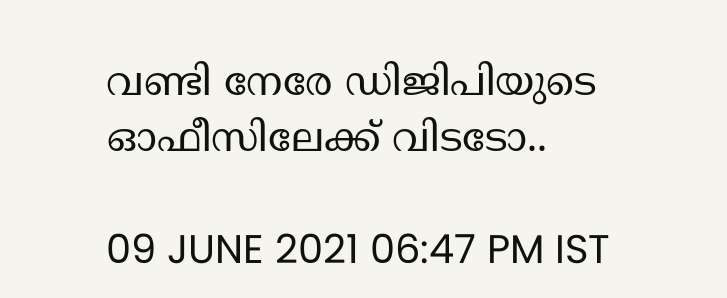വണ്ടി നേരേ ഡിജിപിയുടെ ഓഫീസിലേക്ക് വിടടോ..

09 JUNE 2021 06:47 PM IST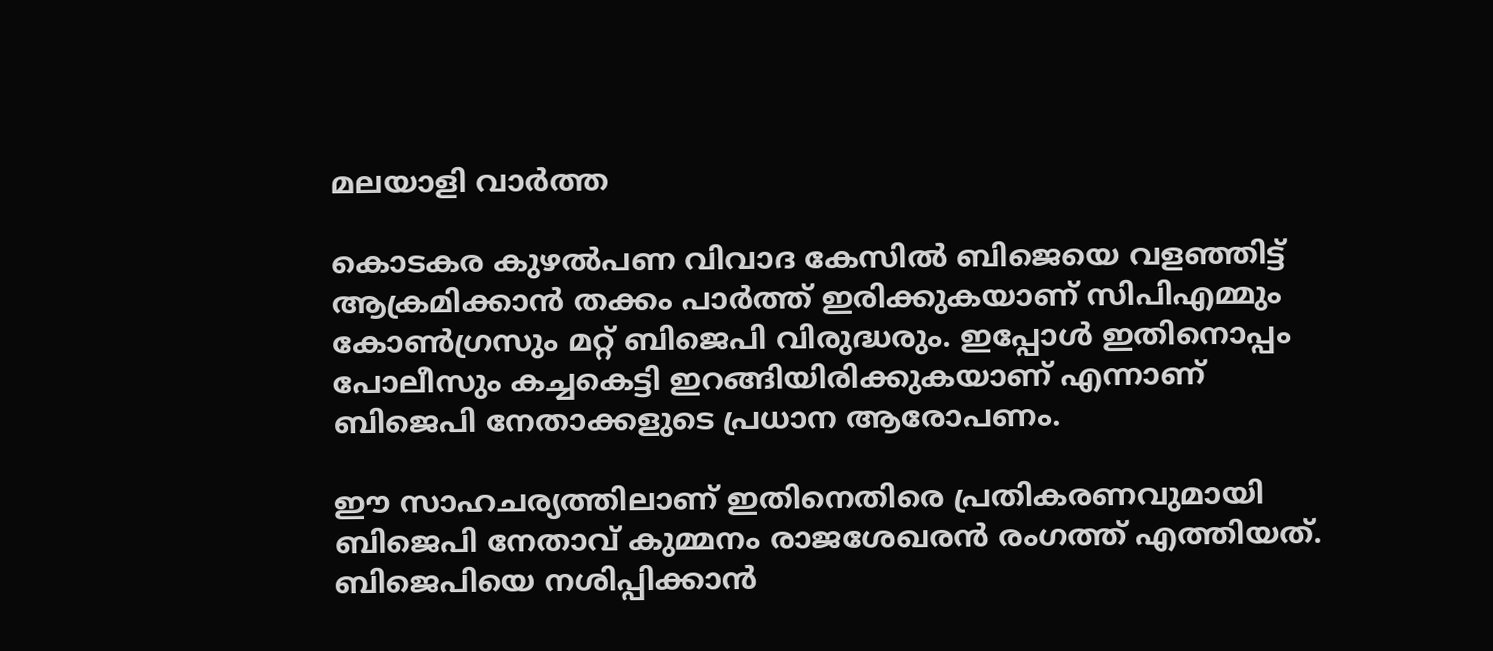മലയാളി വാര്‍ത്ത

കൊടകര കുഴൽപണ വിവാദ കേസിൽ ബിജെയെ വളഞ്ഞിട്ട് ആക്രമിക്കാൻ തക്കം പാർത്ത് ഇരിക്കുകയാണ് സിപിഎമ്മും കോൺഗ്രസും മറ്റ് ബിജെപി വിരുദ്ധരും. ഇപ്പോൾ ഇതിനൊപ്പം പോലീസും കച്ചകെട്ടി ഇറങ്ങിയിരിക്കുകയാണ് എന്നാണ് ബിജെപി നേതാക്കളുടെ പ്രധാന ആരോപണം.

ഈ സാഹചര്യത്തിലാണ് ഇതിനെതിരെ പ്രതികരണവുമായി ബിജെപി നേതാവ് കുമ്മനം രാജശേഖരൻ രംഗത്ത് എത്തിയത്. ബിജെപിയെ നശിപ്പിക്കാന്‍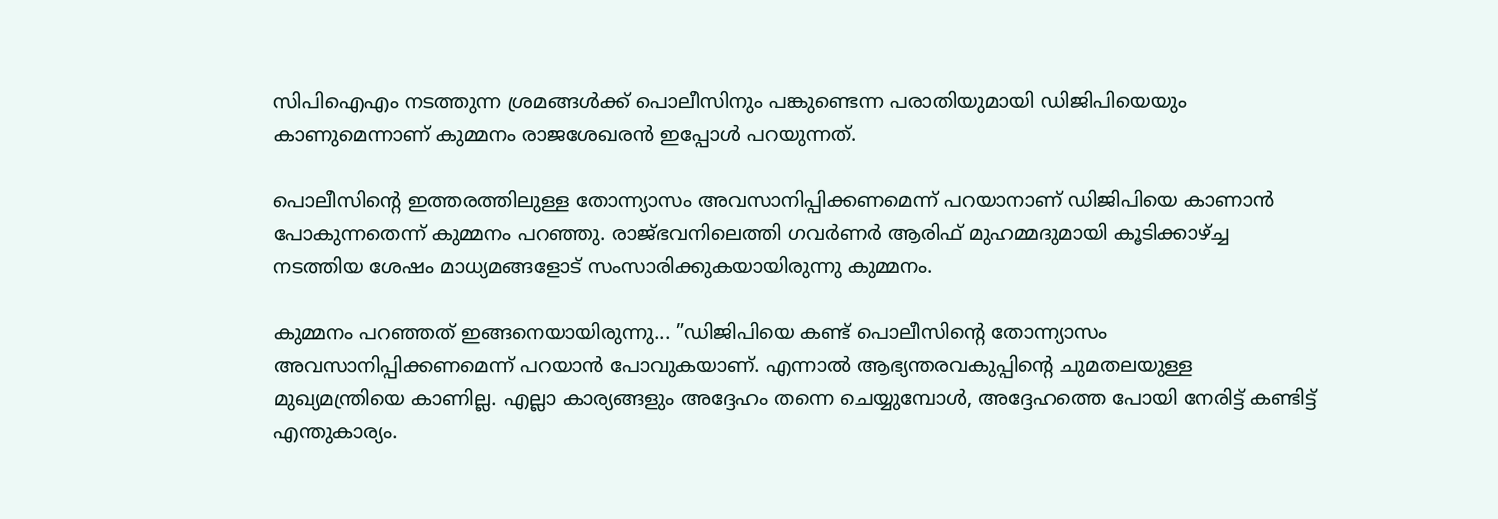സിപിഐഎം നടത്തുന്ന ശ്രമങ്ങള്‍ക്ക് പൊലീസിനും പങ്കുണ്ടെന്ന പരാതിയുമായി ഡിജിപിയെയും കാണുമെന്നാണ് കുമ്മനം രാജശേഖരന്‍ ഇപ്പോൾ പറയുന്നത്.

പൊലീസിന്റെ ഇത്തരത്തിലുള്ള തോന്ന്യാസം അവസാനിപ്പിക്കണമെന്ന് പറയാനാണ് ഡിജിപിയെ കാണാന്‍ പോകുന്നതെന്ന് കുമ്മനം പറഞ്ഞു. രാജ്ഭവനിലെത്തി ഗവര്‍ണര്‍ ആരിഫ് മുഹമ്മദുമായി കൂടിക്കാഴ്ച്ച നടത്തിയ ശേഷം മാധ്യമങ്ങളോട് സംസാരിക്കുകയായിരുന്നു കുമ്മനം.

കുമ്മനം പറഞ്ഞത് ഇങ്ങനെയായിരുന്നു... ”ഡിജിപിയെ കണ്ട് പൊലീസിന്റെ തോന്ന്യാസം അവസാനിപ്പിക്കണമെന്ന് പറയാന്‍ പോവുകയാണ്. എന്നാല്‍ ആഭ്യന്തരവകുപ്പിന്റെ ചുമതലയുള്ള മുഖ്യമന്ത്രിയെ കാണില്ല. എല്ലാ കാര്യങ്ങളും അദ്ദേഹം തന്നെ ചെയ്യുമ്പോള്‍, അദ്ദേഹത്തെ പോയി നേരിട്ട് കണ്ടിട്ട് എന്തുകാര്യം.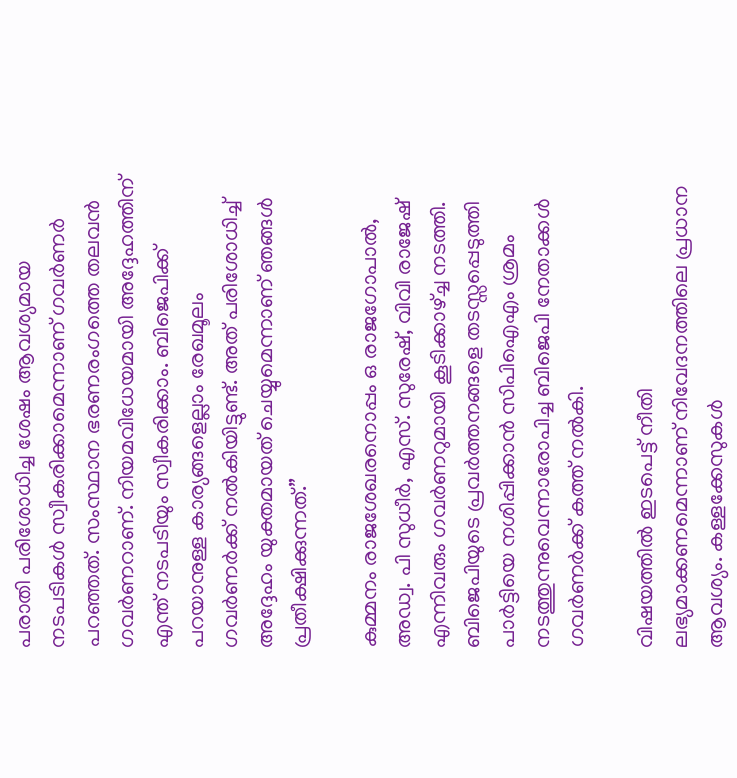പരാതി പരിശോധിച്ച ശേഷം ആവശ്യമായ നടപടികള്‍ സ്വീകരിക്കാമെന്നാണ് ഗവര്‍ണര്‍ പറഞ്ഞത്. സംസ്ഥാന ഭരണരംഗത്തെ തലവന്‍ ഗവര്‍ണറാണ്. നിയമവിധേയമായി അദ്ദേഹത്തിന് എന്ത് നടപടിയും സ്വീകരിക്കാം. ബിജെപിക്ക് പറയാനുള്ള കാര്യങ്ങളെല്ലാം രേഖമൂലം ഗവര്‍ണര്‍ക്ക് നല്‍കിയിട്ടുണ്ട്. അത് പരിശോധിച്ച് അദ്ദേഹം യുക്തമായത് ചെയ്യുമെന്നാണ് ഞങ്ങള്‍ പ്രതീക്ഷിക്കുന്നത്.”

കുമ്മനം രാജശേഖരനൊപ്പം ഒ രാജഗോപാല്‍, അഡ്വ. പി സുധീര്‍, എസ്. സുരേഷ്, വിവി രാജേഷ് എന്നിവരും ഗവര്‍ണറുമായി കൂടിക്കാഴ്ച്ച നടത്തി. ബിജെപിയുടെ പ്രവര്‍ത്തനങ്ങളെ തടസ്സപ്പെടുത്തി പാര്‍ട്ടിയെ നശിപ്പിക്കാന്‍ സിപിഐഎം ശ്രമം നടത്തുന്നുവെന്നാരോപിച്ച ബിജെപി നേതാക്കള്‍ ഗവര്‍ണര്‍ക്ക് കത്ത് നല്‍കി.

വിഷയത്തില്‍ ഇടപെട്ട് നീതി ലഭ്യമാക്കണമെന്നാണ് നിവേദനത്തിലെ പ്രധാന ആവശ്യം. കള്ളക്കേസുകള്‍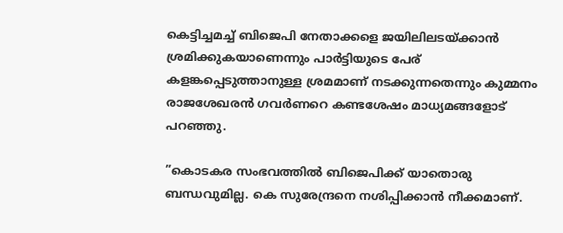കെട്ടിച്ചമച്ച് ബിജെപി നേതാക്കളെ ജയിലിലടയ്ക്കാന്‍ ശ്രമിക്കുകയാണെന്നും പാര്‍ട്ടിയുടെ പേര് കളങ്കപ്പെടുത്താനുള്ള ശ്രമമാണ് നടക്കുന്നതെന്നും കുമ്മനം രാജശേഖരന്‍ ഗവര്‍ണറെ കണ്ടശേഷം മാധ്യമങ്ങളോട് പറഞ്ഞു.

”കൊടകര സംഭവത്തില്‍ ബിജെപിക്ക് യാതൊരു ബന്ധവുമില്ല. കെ സുരേന്ദ്രനെ നശിപ്പിക്കാന്‍ നീക്കമാണ്.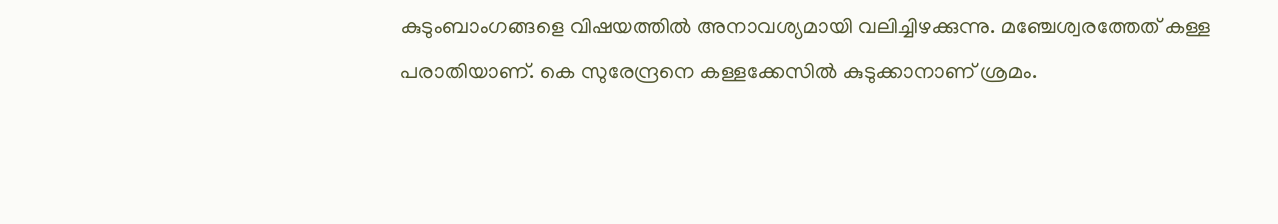കുടുംബാംഗങ്ങളെ വിഷയത്തില്‍ അനാവശ്യമായി വലിച്ചിഴക്കുന്നു. മഞ്ചേശ്വരത്തേത് കള്ള പരാതിയാണ്. കെ സുരേന്ദ്രനെ കള്ളക്കേസില്‍ കുടുക്കാനാണ് ശ്രമം.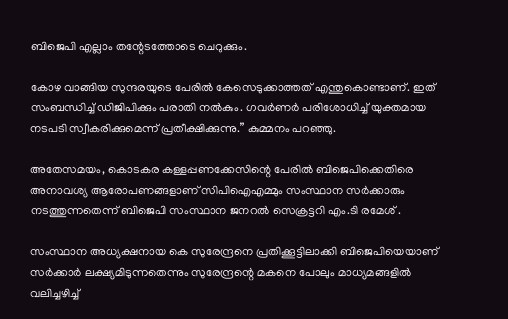ബിജെപി എല്ലാം തന്റേടത്തോടെ ചെറുക്കും.

കോഴ വാങ്ങിയ സുന്ദരയുടെ പേരില്‍ കേസെടുക്കാത്തത് എന്തുകൊണ്ടാണ്. ഇത് സംബന്ധിച്ച് ഡിജിപിക്കും പരാതി നല്‍കും. ഗവര്‍ണര്‍ പരിശോധിച്ച് യുക്തമായ നടപടി സ്വീകരിക്കുമെന്ന് പ്രതീക്ഷിക്കുന്നു.” കുമ്മനം പറഞ്ഞു.

അതേസമയം, കൊടകര കള്ളപ്പണക്കേസിന്റെ പേരില്‍ ബിജെപിക്കെതിരെ അനാവശ്യ ആരോപണങ്ങളാണ് സിപിഐഎമ്മും സംസ്ഥാന സര്‍ക്കാരും നടത്തുന്നതെന്ന് ബിജെപി സംസ്ഥാന ജനറല്‍ സെക്രട്ടറി എം.ടി രമേശ് .

സംസ്ഥാന അധ്യക്ഷനായ കെ സുരേന്ദ്രനെ പ്രതിക്കൂട്ടിലാക്കി ബിജെപിയെയാണ് സര്‍ക്കാര്‍ ലക്ഷ്യമിടുന്നതെന്നും സുരേന്ദ്രന്റെ മകനെ പോലും മാധ്യമങ്ങളില്‍ വലിച്ചഴിച്ച്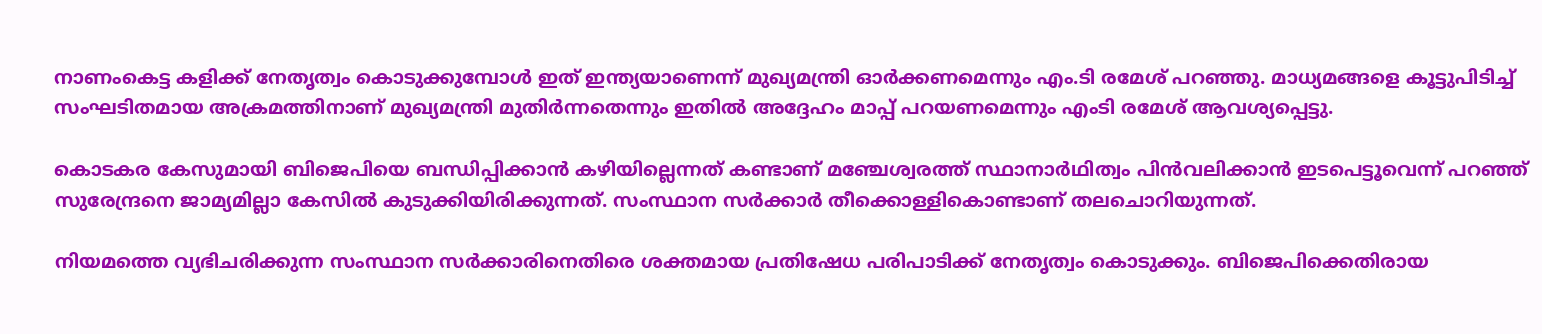നാണംകെട്ട കളിക്ക് നേതൃത്വം കൊടുക്കുമ്പോള്‍ ഇത് ഇന്ത്യയാണെന്ന് മുഖ്യമന്ത്രി ഓര്‍ക്കണമെന്നും എം.ടി രമേശ് പറഞ്ഞു. മാധ്യമങ്ങളെ കൂട്ടുപിടിച്ച് സംഘടിതമായ അക്രമത്തിനാണ് മുഖ്യമന്ത്രി മുതിര്‍ന്നതെന്നും ഇതില്‍ അദ്ദേഹം മാപ്പ് പറയണമെന്നും എംടി രമേശ് ആവശ്യപ്പെട്ടു.

കൊടകര കേസുമായി ബിജെപിയെ ബന്ധിപ്പിക്കാന്‍ കഴിയില്ലെന്നത് കണ്ടാണ് മഞ്ചേശ്വരത്ത് സ്ഥാനാര്‍ഥിത്വം പിന്‍വലിക്കാന്‍ ഇടപെട്ടൂവെന്ന് പറഞ്ഞ് സുരേന്ദ്രനെ ജാമ്യമില്ലാ കേസില്‍ കുടുക്കിയിരിക്കുന്നത്. സംസ്ഥാന സര്‍ക്കാര്‍ തീക്കൊള്ളികൊണ്ടാണ് തലചൊറിയുന്നത്.

നിയമത്തെ വ്യഭിചരിക്കുന്ന സംസ്ഥാന സര്‍ക്കാരിനെതിരെ ശക്തമായ പ്രതിഷേധ പരിപാടിക്ക് നേതൃത്വം കൊടുക്കും. ബിജെപിക്കെതിരായ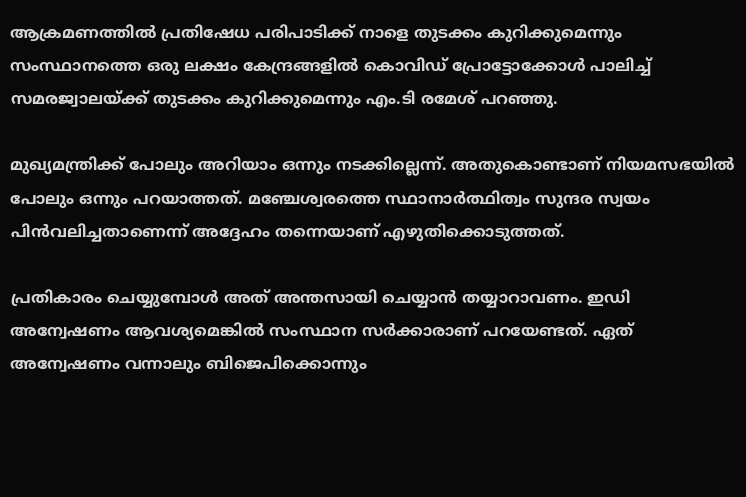ആക്രമണത്തില്‍ പ്രതിഷേധ പരിപാടിക്ക് നാളെ തുടക്കം കുറിക്കുമെന്നും സംസ്ഥാനത്തെ ഒരു ലക്ഷം കേന്ദ്രങ്ങളില്‍ കൊവിഡ് പ്രോട്ടോക്കോള്‍ പാലിച്ച് സമരജ്വാലയ്ക്ക് തുടക്കം കുറിക്കുമെന്നും എം.ടി രമേശ് പറഞ്ഞു.

മുഖ്യമന്ത്രിക്ക് പോലും അറിയാം ഒന്നും നടക്കില്ലെന്ന്. അതുകൊണ്ടാണ് നിയമസഭയില്‍ പോലും ഒന്നും പറയാത്തത്. മഞ്ചേശ്വരത്തെ സ്ഥാനാര്‍ത്ഥിത്വം സുന്ദര സ്വയം പിന്‍വലിച്ചതാണെന്ന് അദ്ദേഹം തന്നെയാണ് എഴുതിക്കൊടുത്തത്.

പ്രതികാരം ചെയ്യുമ്പോള്‍ അത് അന്തസായി ചെയ്യാന്‍ തയ്യാറാവണം. ഇഡി അന്വേഷണം ആവശ്യമെങ്കില്‍ സംസ്ഥാന സര്‍ക്കാരാണ് പറയേണ്ടത്. ഏത് അന്വേഷണം വന്നാലും ബിജെപിക്കൊന്നും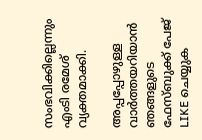സംഭവിക്കില്ലെന്നും എംടി രമേശ് വ്യക്തമാക്കി.

അപ്പപ്പോഴുള്ള വാര്‍ത്തയറിയാന്‍ ഞങ്ങളുടെ ഫേസ്‌ബുക്ക്‌ പേജ് LIKE ചെയ്യുക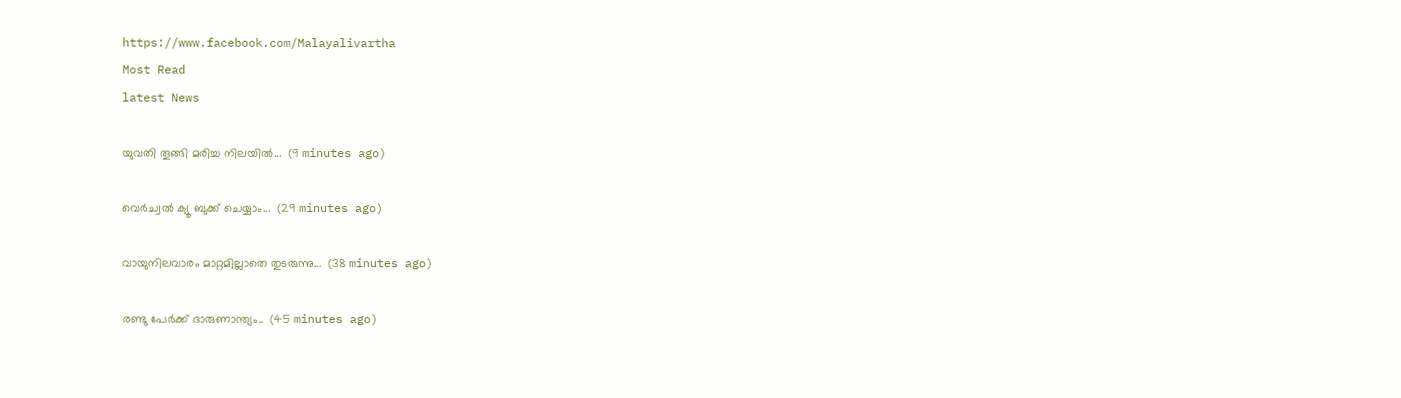https://www.facebook.com/Malayalivartha
Most Read
latest News

യുവതി തൂങ്ങി മരിച്ച നിലയിൽ...  (9 minutes ago)

വെര്‍ച്വല്‍ ക്യൂ ബുക്ക് ചെയ്യാം...  (29 minutes ago)

വായുനിലവാരം മാറ്റമില്ലാതെ തുടരുന്നു...  (38 minutes ago)

രണ്ടു പേർക്ക് ദാരുണാന്ത്യം..  (45 minutes ago)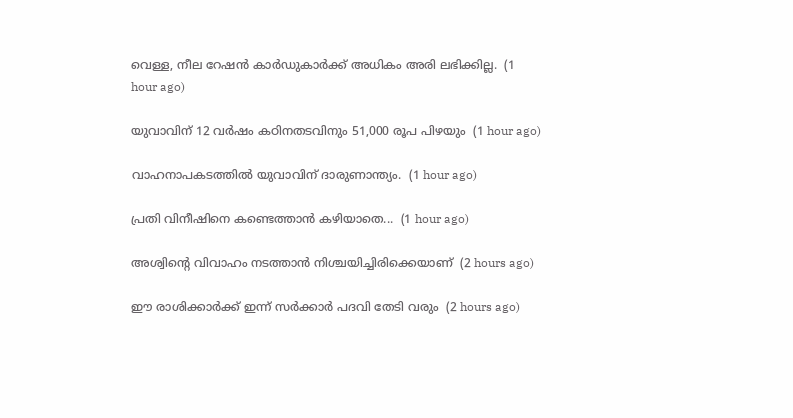വെള്ള, നീല റേഷന്‍ കാര്‍ഡുകാര്‍ക്ക് അധികം അരി ലഭിക്കില്ല.  (1 hour ago)

യുവാവിന് 12 വർഷം കഠിനതടവിനും 51,000 രൂപ പിഴയും  (1 hour ago)

വാഹനാപകടത്തിൽ യുവാവിന് ദാരുണാന്ത്യം.  (1 hour ago)

പ്രതി വിനീഷിനെ കണ്ടെത്താൻ കഴിയാതെ...  (1 hour ago)

അശ്വിന്റെ വിവാഹം നടത്താൻ നിശ്ചയിച്ചിരിക്കെയാണ്  (2 hours ago)

ഈ രാശിക്കാർക്ക് ഇന്ന് സർക്കാർ പദവി തേടി വരും  (2 hours ago)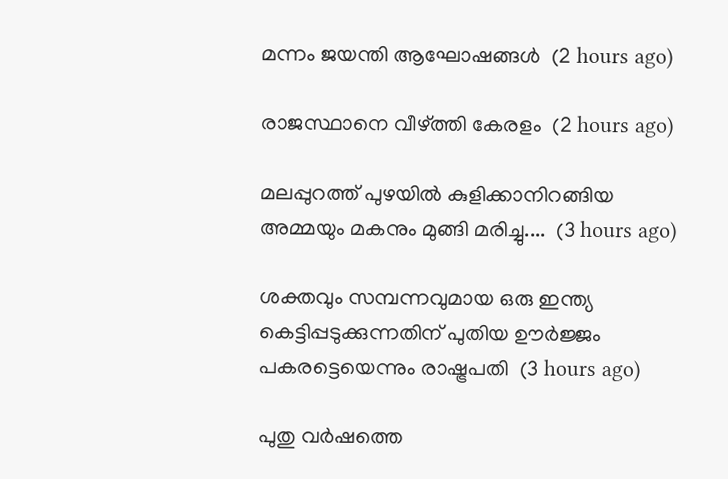മന്നം ജയന്തി ആഘോഷങ്ങൾ  (2 hours ago)

രാജസ്ഥാനെ വീഴ്ത്തി കേരളം  (2 hours ago)

മലപ്പുറത്ത് പുഴയില്‍ കുളിക്കാനിറങ്ങിയ അമ്മയും മകനും മുങ്ങി മരിച്ചു....  (3 hours ago)

ശക്തവും സമ്പന്നവുമായ ഒരു ഇന്ത്യ കെട്ടിപ്പടുക്കുന്നതിന് പുതിയ ഊർജ്ജം പകരട്ടെയെന്നും രാഷ്ട്രപതി  (3 hours ago)

പുതു വർഷത്തെ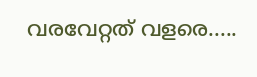വരവേറ്റത് വളരെ.....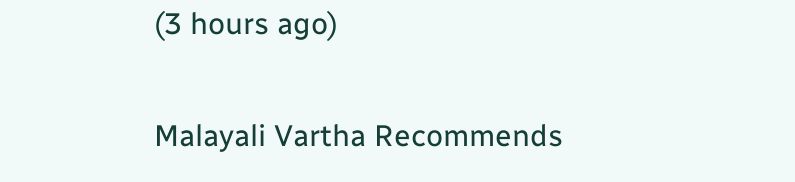(3 hours ago)

Malayali Vartha Recommends